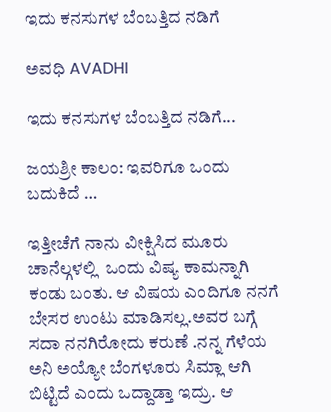ಇದು ಕನಸುಗಳ ಬೆಂಬತ್ತಿದ ನಡಿಗೆ‍

ಅವಧಿ AVADHI

ಇದು ಕನಸುಗಳ ಬೆಂಬತ್ತಿದ ನಡಿಗೆ...

ಜಯಶ್ರೀ ಕಾಲಂ: ಇವರಿಗೂ ಒಂದು ಬದುಕಿದೆ …

ಇತ್ತೀಚೆಗೆ ನಾನು ವೀಕ್ಷಿಸಿದ ಮೂರು ಚಾನೆಲ್ಗಳಲ್ಲಿ  ಒಂದು ವಿಷ್ಯ ಕಾಮನ್ನಾಗಿ ಕಂಡು ಬಂತು. ಆ ವಿಷಯ ಎಂದಿಗೂ ನನಗೆ ಬೇಸರ ಉಂಟು ಮಾಡಿಸಲ್ಲ.ಅವರ ಬಗ್ಗೆ ಸದಾ ನನಗಿರೋದು ಕರುಣೆ .ನನ್ನ ಗೆಳೆಯ  ಅನಿ ಅಯ್ಯೋ ಬೆಂಗಳೂರು ಸಿಮ್ಲಾ ಆಗಿ ಬಿಟ್ಟಿದೆ ಎಂದು ಒದ್ದಾಡ್ತಾ ಇದ್ರು. ಆ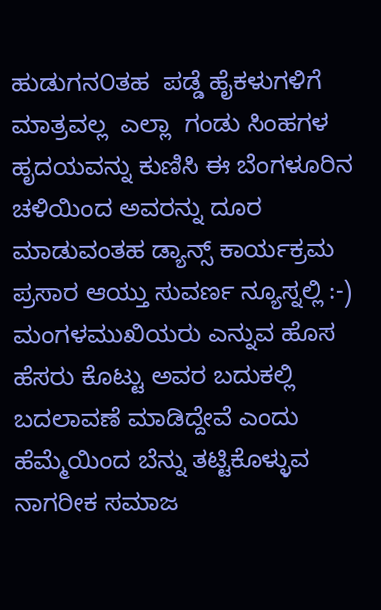ಹುಡುಗನ೦ತಹ  ಪಡ್ಡೆ ಹೈಕಳುಗಳಿಗೆ ಮಾತ್ರವಲ್ಲ  ಎಲ್ಲಾ  ಗಂಡು ಸಿಂಹಗಳ ಹೃದಯವನ್ನು ಕುಣಿಸಿ ಈ ಬೆಂಗಳೂರಿನ ಚಳಿಯಿಂದ ಅವರನ್ನು ದೂರ ಮಾಡುವಂತಹ ಡ್ಯಾನ್ಸ್ ಕಾರ್ಯಕ್ರಮ ಪ್ರಸಾರ ಆಯ್ತು ಸುವರ್ಣ ನ್ಯೂಸ್ನಲ್ಲಿ :-) ಮಂಗಳಮುಖಿಯರು ಎನ್ನುವ ಹೊಸ ಹೆಸರು ಕೊಟ್ಟು ಅವರ ಬದುಕಲ್ಲಿ ಬದಲಾವಣೆ ಮಾಡಿದ್ದೇವೆ ಎಂದು ಹೆಮ್ಮೆಯಿಂದ ಬೆನ್ನು ತಟ್ಟಿಕೊಳ್ಳುವ ನಾಗರೀಕ ಸಮಾಜ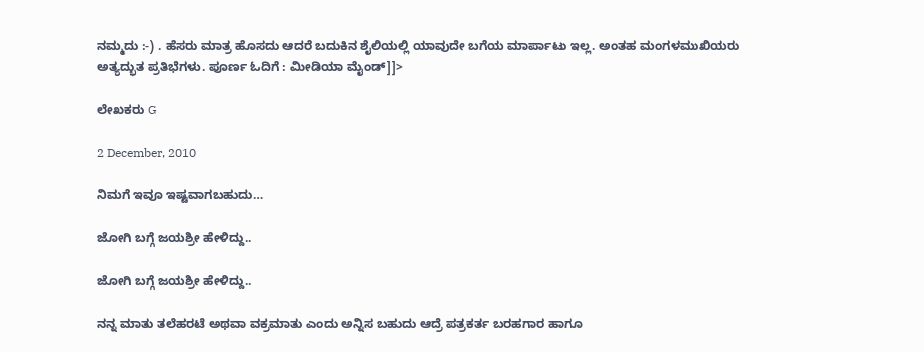ನಮ್ಮದು :-) . ಹೆಸರು ಮಾತ್ರ ಹೊಸದು ಆದರೆ ಬದುಕಿನ ಶೈಲಿಯಲ್ಲಿ ಯಾವುದೇ ಬಗೆಯ ಮಾರ್ಪಾಟು ಇಲ್ಲ. ಅಂತಹ ಮಂಗಳಮುಖಿಯರು ಅತ್ಯದ್ಭುತ ಪ್ರತಿಭೆಗಳು. ಪೂರ್ಣ ಓದಿಗೆ : ಮೀಡಿಯಾ ಮೈಂಡ್]]>

ಲೇಖಕರು G

2 December, 2010

ನಿಮಗೆ ಇವೂ ಇಷ್ಟವಾಗಬಹುದು…

ಜೋಗಿ ಬಗ್ಗೆ ಜಯಶ್ರೀ ಹೇಳಿದ್ದು..

ಜೋಗಿ ಬಗ್ಗೆ ಜಯಶ್ರೀ ಹೇಳಿದ್ದು..

ನನ್ನ ಮಾತು ತಲೆಹರಟೆ ಅಥವಾ ವಕ್ರಮಾತು ಎಂದು ಅನ್ನಿಸ ಬಹುದು ಆದ್ರೆ ಪತ್ರಕರ್ತ ಬರಹಗಾರ ಹಾಗೂ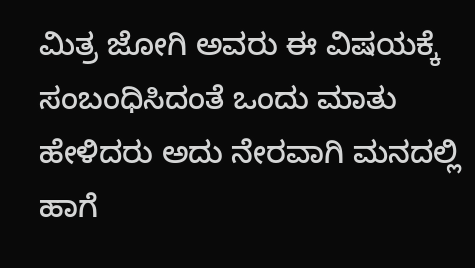ಮಿತ್ರ ಜೋಗಿ ಅವರು ಈ ವಿಷಯಕ್ಕೆ ಸಂಬಂಧಿಸಿದಂತೆ ಒಂದು ಮಾತು ಹೇಳಿದರು ಅದು ನೇರವಾಗಿ ಮನದಲ್ಲಿ ಹಾಗೆ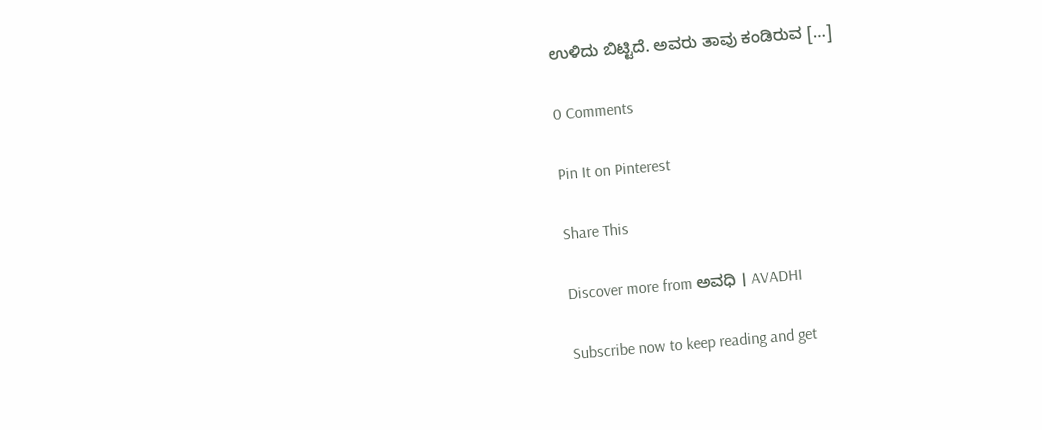ಉಳಿದು ಬಿಟ್ಟಿದೆ. ಅವರು ತಾವು ಕಂಡಿರುವ […]

0 Comments

Pin It on Pinterest

Share This

Discover more from ಅವಧಿ । AVADHI

Subscribe now to keep reading and get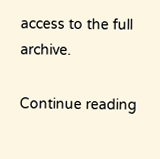access to the full archive.

Continue reading